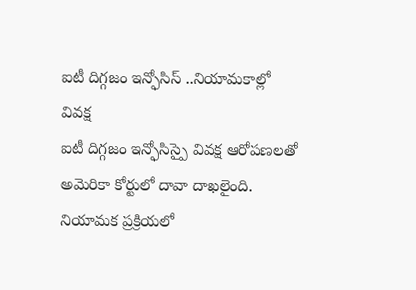ఐటీ దిగ్గజం ఇన్ఫోసిస్ ..నియామకాల్లో వివక్ష
ఐటీ దిగ్గజం ఇన్ఫోసిస్పై వివక్ష ఆరోపణలతో అమెరికా కోర్టులో దావా దాఖలైంది. నియామక ప్రక్రియలో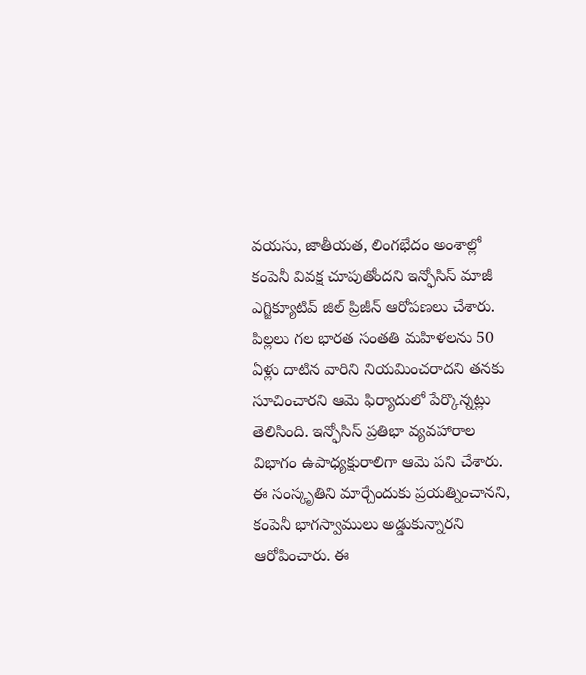వయసు, జాతీయత, లింగభేదం అంశాల్లో కంపెనీ వివక్ష చూపుతోందని ఇన్ఫోసిస్ మాజీ ఎగ్జిక్యూటివ్ జిల్ ప్రిజీన్ ఆరోపణలు చేశారు. పిల్లలు గల భారత సంతతి మహిళలను 50 ఏళ్లు దాటిన వారిని నియమించరాదని తనకు సూచించారని ఆమె ఫిర్యాదులో పేర్కొన్నట్లు తెలిసింది. ఇన్ఫోసిస్ ప్రతిభా వ్యవహారాల విభాగం ఉపాధ్యక్షురాలిగా ఆమె పని చేశారు. ఈ సంస్కృతిని మార్చేందుకు ప్రయత్నించానని, కంపెనీ భాగస్వాములు అడ్డుకున్నారని ఆరోపించారు. ఈ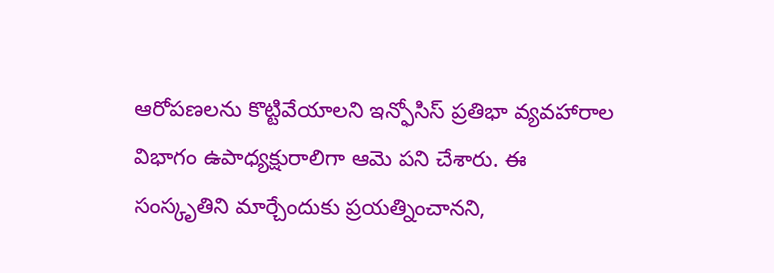ఆరోపణలను కొట్టివేయాలని ఇన్ఫోసిస్ ప్రతిభా వ్యవహారాల విభాగం ఉపాధ్యక్షురాలిగా ఆమె పని చేశారు. ఈ సంస్కృతిని మార్చేందుకు ప్రయత్నించానని,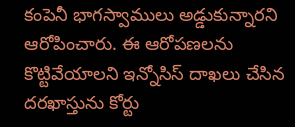కంపెనీ భాగస్వాములు అడ్డుకున్నారని ఆరోపించారు. ఈ ఆరోపణలను కొట్టివేయాలని ఇన్నోసిస్ దాఖలు చేసిన దరఖాస్తును కోర్టు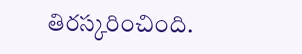తిరస్కరించింది.